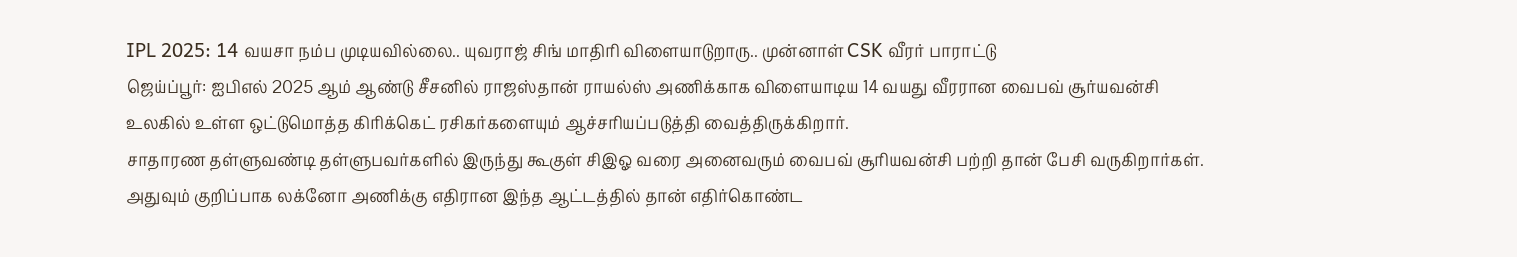IPL 2025: 14 வயசா நம்ப முடியவில்லை.. யுவராஜ் சிங் மாதிரி விளையாடுறாரு.. முன்னாள் CSK வீரர் பாராட்டு
ஜெய்ப்பூர்: ஐபிஎல் 2025 ஆம் ஆண்டு சீசனில் ராஜஸ்தான் ராயல்ஸ் அணிக்காக விளையாடிய 14 வயது வீரரான வைபவ் சூர்யவன்சி உலகில் உள்ள ஒட்டுமொத்த கிரிக்கெட் ரசிகர்களையும் ஆச்சரியப்படுத்தி வைத்திருக்கிறார்.
சாதாரண தள்ளுவண்டி தள்ளுபவர்களில் இருந்து கூகுள் சிஇஓ வரை அனைவரும் வைபவ் சூரியவன்சி பற்றி தான் பேசி வருகிறார்கள். அதுவும் குறிப்பாக லக்னோ அணிக்கு எதிரான இந்த ஆட்டத்தில் தான் எதிர்கொண்ட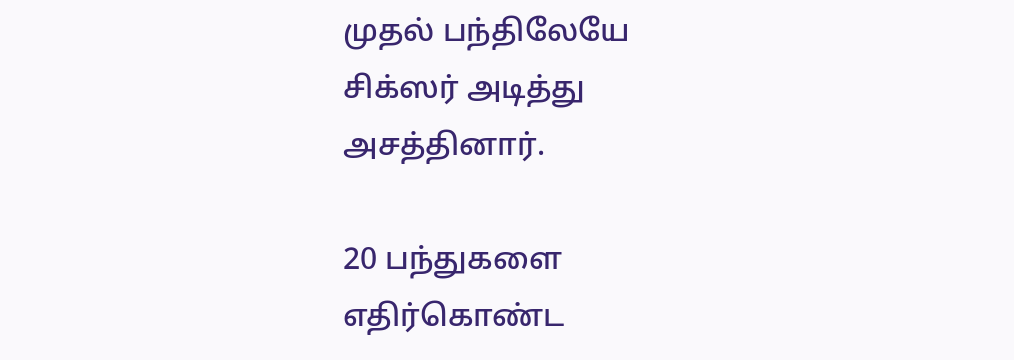முதல் பந்திலேயே சிக்ஸர் அடித்து அசத்தினார்.

20 பந்துகளை எதிர்கொண்ட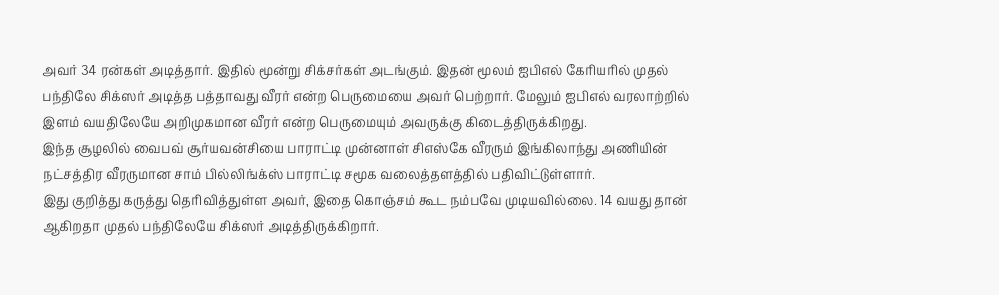அவர் 34 ரன்கள் அடித்தார். இதில் மூன்று சிக்சர்கள் அடங்கும். இதன் மூலம் ஐபிஎல் கேரியரில் முதல் பந்திலே சிக்ஸர் அடித்த பத்தாவது வீரர் என்ற பெருமையை அவர் பெற்றார். மேலும் ஐபிஎல் வரலாற்றில் இளம் வயதிலேயே அறிமுகமான வீரர் என்ற பெருமையும் அவருக்கு கிடைத்திருக்கிறது.
இந்த சூழலில் வைபவ் சூர்யவன்சியை பாராட்டி முன்னாள் சிஎஸ்கே வீரரும் இங்கிலாந்து அணியின் நட்சத்திர வீரருமான சாம் பில்லிங்க்ஸ் பாராட்டி சமூக வலைத்தளத்தில் பதிவிட்டுள்ளார்.
இது குறித்து கருத்து தெரிவித்துள்ள அவர், இதை கொஞ்சம் கூட நம்பவே முடியவில்லை. 14 வயது தான் ஆகிறதா முதல் பந்திலேயே சிக்ஸர் அடித்திருக்கிறார்.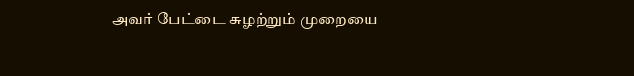அவர் பேட்டை சுழற்றும் முறையை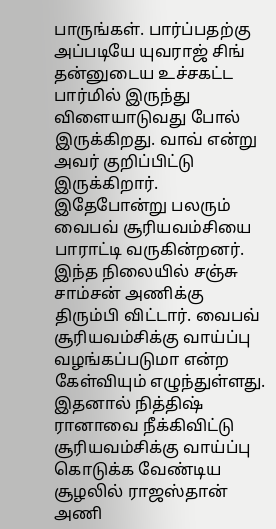பாருங்கள். பார்ப்பதற்கு அப்படியே யுவராஜ் சிங் தன்னுடைய உச்சகட்ட பார்மில் இருந்து விளையாடுவது போல் இருக்கிறது. வாவ் என்று அவர் குறிப்பிட்டு இருக்கிறார்.
இதேபோன்று பலரும் வைபவ் சூரியவம்சியை பாராட்டி வருகின்றனர். இந்த நிலையில் சஞ்சு சாம்சன் அணிக்கு திரும்பி விட்டார். வைபவ் சூரியவம்சிக்கு வாய்ப்பு வழங்கப்படுமா என்ற கேள்வியும் எழுந்துள்ளது.
இதனால் நித்திஷ் ரானாவை நீக்கிவிட்டு சூரியவம்சிக்கு வாய்ப்பு கொடுக்க வேண்டிய சூழலில் ராஜஸ்தான் அணி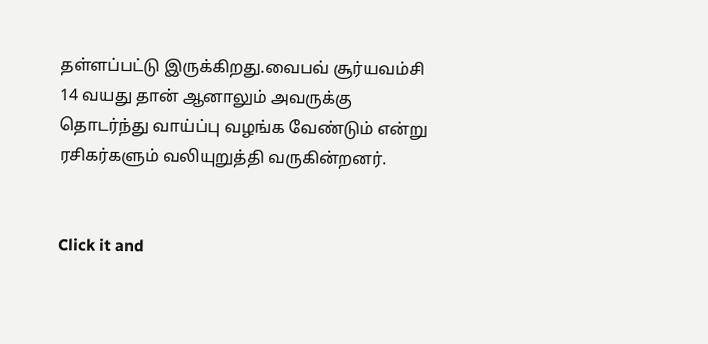தள்ளப்பட்டு இருக்கிறது.வைபவ் சூர்யவம்சி 14 வயது தான் ஆனாலும் அவருக்கு தொடர்ந்து வாய்ப்பு வழங்க வேண்டும் என்று ரசிகர்களும் வலியுறுத்தி வருகின்றனர்.


Click it and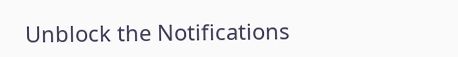Unblock the Notifications